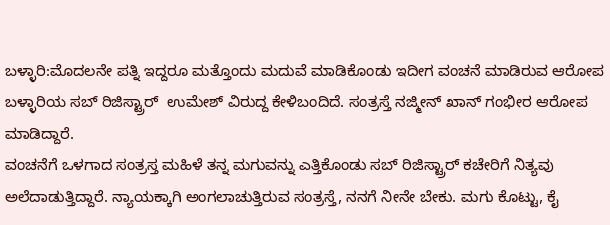ಬಳ್ಳಾರಿ:ಮೊದಲನೇ ಪತ್ನಿ ಇದ್ದರೂ ಮತ್ತೊಂದು ಮದುವೆ ಮಾಡಿಕೊಂಡು ಇದೀಗ ವಂಚನೆ ಮಾಡಿರುವ ಆರೋಪ ಬಳ್ಳಾರಿಯ ಸಬ್ ರಿಜಿಸ್ಟ್ರಾರ್  ಉಮೇಶ್ ವಿರುದ್ದ ಕೇಳಿಬಂದಿದೆ. ಸಂತ್ರಸ್ತೆ ನಜ್ಮೀನ್ ಖಾನ್ ಗಂಭೀರ ಆರೋಪ ಮಾಡಿದ್ದಾರೆ.
ವಂಚನೆಗೆ ಒಳಗಾದ ಸಂತ್ರಸ್ತ ಮಹಿಳೆ ತನ್ನ ಮಗುವನ್ನು ಎತ್ತಿಕೊಂಡು ಸಬ್ ರಿಜಿಸ್ಟ್ರಾರ್ ಕಚೇರಿಗೆ ನಿತ್ಯವು ಅಲೆದಾಡುತ್ತಿದ್ದಾರೆ. ನ್ಯಾಯಕ್ಕಾಗಿ ಅಂಗಲಾಚುತ್ತಿರುವ ಸಂತ್ರಸ್ತೆ, ನನಗೆ ನೀನೇ ಬೇಕು. ಮಗು ಕೊಟ್ಟು, ಕೈ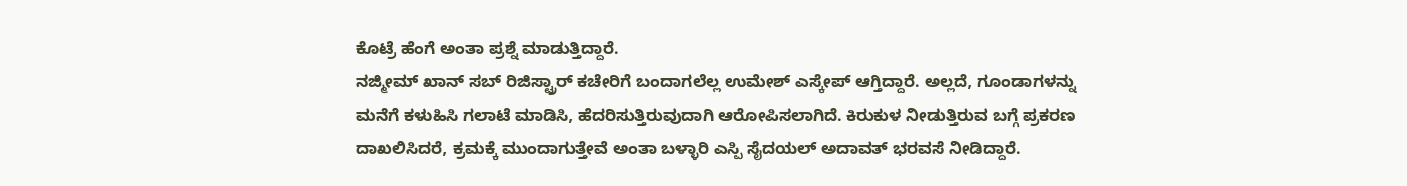ಕೊಟ್ರೆ ಹೆಂಗೆ ಅಂತಾ ಪ್ರಶ್ನೆ ಮಾಡುತ್ತಿದ್ದಾರೆ.
ನಜ್ಮೀಮ್ ಖಾನ್ ಸಬ್‌ ರಿಜಿಸ್ಟ್ರಾರ್ ಕಚೇರಿಗೆ ಬಂದಾಗಲೆಲ್ಲ ಉಮೇಶ್ ಎಸ್ಕೇಪ್ ಆಗ್ತಿದ್ದಾರೆ. ಅಲ್ಲದೆ, ಗೂಂಡಾಗಳನ್ನು ಮನೆಗೆ ಕಳುಹಿಸಿ ಗಲಾಟೆ ಮಾಡಿಸಿ, ಹೆದರಿಸುತ್ತಿರುವುದಾಗಿ ಆರೋಪಿಸಲಾಗಿದೆ. ಕಿರುಕುಳ ನೀಡುತ್ತಿರುವ ಬಗ್ಗೆ ಪ್ರಕರಣ ದಾಖಲಿಸಿದರೆ, ಕ್ರಮಕ್ಕೆ ಮುಂದಾಗುತ್ತೇವೆ ಅಂತಾ ಬಳ್ಳಾರಿ ಎಸ್ಪಿ ಸೈದಯಲ್ ಅದಾವತ್ ಭರವಸೆ ನೀಡಿದ್ದಾರೆ.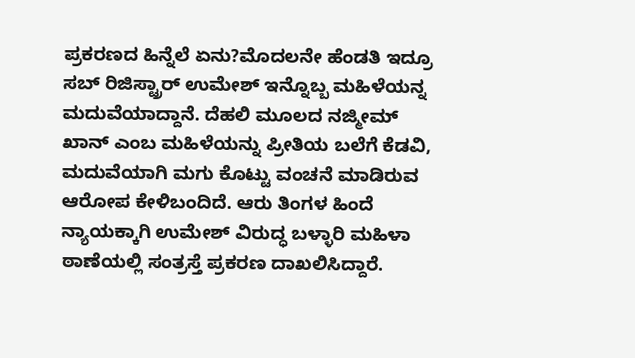ಪ್ರಕರಣದ ಹಿನ್ನೆಲೆ ಏನು?ಮೊದಲನೇ ಹೆಂಡತಿ ಇದ್ರೂ ಸಬ್ ರಿಜಿಸ್ಟ್ರಾರ್ ಉಮೇಶ್ ಇನ್ನೊಬ್ಬ ಮಹಿಳೆಯನ್ನ ಮದುವೆಯಾದ್ದಾನೆ. ದೆಹಲಿ ಮೂಲದ ನಜ್ಮೀಮ್ ಖಾನ್ ಎಂಬ ಮಹಿಳೆಯನ್ನು ಪ್ರೀತಿಯ ಬಲೆಗೆ ಕೆಡವಿ, ಮದುವೆಯಾಗಿ ಮಗು ಕೊಟ್ಟು ವಂಚನೆ ಮಾಡಿರುವ ಆರೋಪ ಕೇಳಿಬಂದಿದೆ. ಆರು ತಿಂಗಳ ಹಿಂದೆ ನ್ಯಾಯಕ್ಕಾಗಿ ಉಮೇಶ್ ವಿರುದ್ಧ ಬಳ್ಳಾರಿ ಮಹಿಳಾ ಠಾಣೆಯಲ್ಲಿ ಸಂತ್ರಸ್ತೆ ಪ್ರಕರಣ ದಾಖಲಿಸಿದ್ದಾರೆ.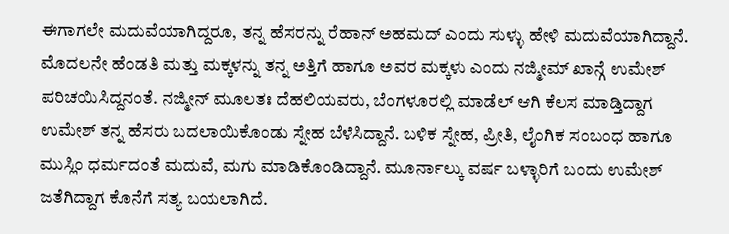ಈಗಾಗಲೇ ಮದುವೆಯಾಗಿದ್ದರೂ, ತನ್ನ ಹೆಸರನ್ನು ರೆಹಾನ್ ಅಹಮದ್ ಎಂದು ಸುಳ್ಳು ಹೇಳಿ ಮದುವೆಯಾಗಿದ್ದಾನೆ.
ಮೊದಲನೇ ಹೆಂಡತಿ ಮತ್ತು ಮಕ್ಕಳನ್ನು ತನ್ನ ಅತ್ತಿಗೆ ಹಾಗೂ ಅವರ ಮಕ್ಕಳು ಎಂದು ನಜ್ಮೀಮ್ ಖಾನ್ಗೆ ಉಮೇಶ್ ಪರಿಚಯಿಸಿದ್ದನಂತೆ. ನಜ್ಮೀನ್ ಮೂಲತಃ ದೆಹಲಿಯವರು, ಬೆಂಗಳೂರಲ್ಲಿ ಮಾಡೆಲ್ ಆಗಿ ಕೆಲಸ ಮಾಡ್ತಿದ್ದಾಗ ಉಮೇಶ್ ತನ್ನ ಹೆಸರು ಬದಲಾಯಿಕೊಂಡು ಸ್ನೇಹ ಬೆಳೆಸಿದ್ದಾನೆ. ಬಳಿಕ ಸ್ನೇಹ, ಪ್ರೀತಿ, ಲೈಂಗಿಕ ಸಂಬಂಧ ಹಾಗೂ ಮುಸ್ಲಿಂ ಧರ್ಮದಂತೆ ಮದುವೆ, ಮಗು ಮಾಡಿಕೊಂಡಿದ್ದಾನೆ. ಮೂರ್ನಾಲ್ಕು ವರ್ಷ ಬಳ್ಳಾರಿಗೆ ಬಂದು ಉಮೇಶ್ ಜತೆಗಿದ್ದಾಗ ಕೊನೆಗೆ ಸತ್ಯ ಬಯಲಾಗಿದೆ.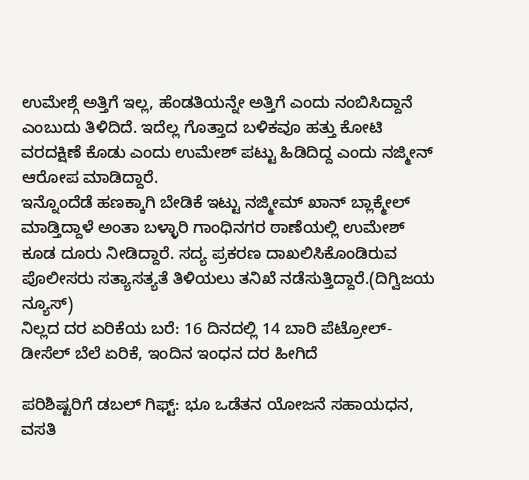ಉಮೇಶ್ಗೆ ಅತ್ತಿಗೆ ಇಲ್ಲ, ಹೆಂಡತಿಯನ್ನೇ ಅತ್ತಿಗೆ ಎಂದು ನಂಬಿಸಿದ್ದಾನೆ ಎಂಬುದು ತಿಳಿದಿದೆ. ಇದೆಲ್ಲ ಗೊತ್ತಾದ ಬಳಿಕವೂ ಹತ್ತು‌ ಕೋಟಿ ವರದಕ್ಷಿಣೆ ಕೊಡು ಎಂದು ಉಮೇಶ್ ಪಟ್ಟು ಹಿಡಿದಿದ್ದ ಎಂದು ನಜ್ಮೀನ್ ಆರೋಪ ಮಾಡಿದ್ದಾರೆ.
ಇನ್ನೊಂದೆಡೆ ಹಣಕ್ಕಾಗಿ ಬೇಡಿಕೆ ಇಟ್ಟು ನಜ್ಮೀಮ್ ಖಾನ್ ಬ್ಲಾಕ್ಮೇಲ್ ಮಾಡ್ತಿದ್ದಾಳೆ ಅಂತಾ ಬಳ್ಳಾರಿ ಗಾಂಧಿನಗರ ಠಾಣೆಯಲ್ಲಿ ಉಮೇಶ್ ಕೂಡ ದೂರು ನೀಡಿದ್ದಾರೆ. ಸದ್ಯ ಪ್ರಕರಣ ದಾಖಲಿಸಿಕೊಂಡಿರುವ ಪೊಲೀಸರು ಸತ್ಯಾಸತ್ಯತೆ ತಿಳಿಯಲು ತನಿಖೆ ನಡೆಸುತ್ತಿದ್ದಾರೆ.(ದಿಗ್ವಿಜಯ ನ್ಯೂಸ್)
ನಿಲ್ಲದ ದರ ಏರಿಕೆಯ ಬರೆ: 16 ದಿನದಲ್ಲಿ 14 ಬಾರಿ ಪೆಟ್ರೋಲ್-ಡೀಸೆಲ್ ಬೆಲೆ ಏರಿಕೆ, ಇಂದಿನ ಇಂಧನ ದರ ಹೀಗಿದೆ

ಪರಿಶಿಷ್ಟರಿಗೆ ಡಬಲ್ ಗಿಫ್ಟ್: ಭೂ ಒಡೆತನ ಯೋಜನೆ ಸಹಾಯಧನ, ವಸತಿ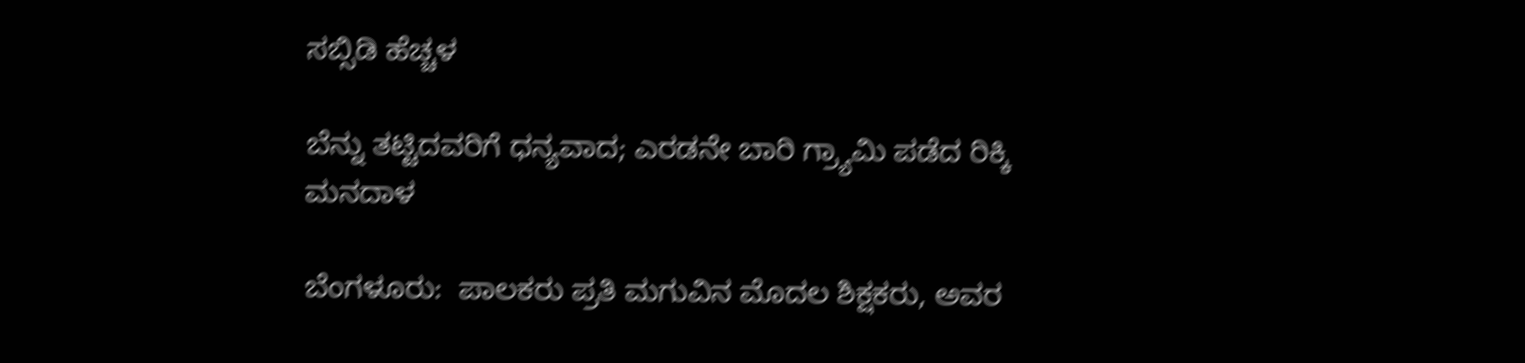ಸಬ್ಸಿಡಿ ಹೆಚ್ಚಳ

ಬೆನ್ನು ತಟ್ಟಿದವರಿಗೆ ಧನ್ಯವಾದ; ಎರಡನೇ ಬಾರಿ ಗ್ರ್ಯಾಮಿ ಪಡೆದ ರಿಕ್ಕಿ ಮನದಾಳ

ಬೆಂಗಳೂರು:  ಪಾಲಕರು ಪ್ರತಿ ಮಗುವಿನ ಮೊದಲ ಶಿಕ್ಷಕರು, ಅವರ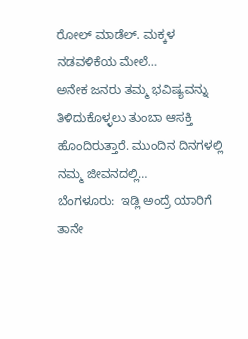ರೋಲ್ ಮಾಡೆಲ್. ಮಕ್ಕಳ ನಡವಳಿಕೆಯ ಮೇಲೆ…
ಅನೇಕ ಜನರು ತಮ್ಮ ಭವಿಷ್ಯವನ್ನು ತಿಳಿದುಕೊಳ್ಳಲು ತುಂಬಾ ಆಸಕ್ತಿ ಹೊಂದಿರುತ್ತಾರೆ. ಮುಂದಿನ ದಿನಗಳಲ್ಲಿ ನಮ್ಮ ಜೀವನದಲ್ಲಿ…
ಬೆಂಗಳೂರು:  ಇಡ್ಲಿ ಅಂದ್ರೆ ಯಾರಿಗೆ ತಾನೇ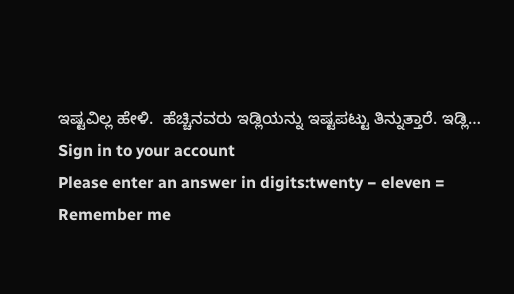ಇಷ್ಟವಿಲ್ಲ ಹೇಳಿ.  ಹೆಚ್ಚಿನವರು ಇಡ್ಲಿಯನ್ನು ಇಷ್ಟಪಟ್ಟು ತಿನ್ನುತ್ತಾರೆ. ಇಡ್ಲಿ…
Sign in to your account
Please enter an answer in digits:twenty − eleven =
Remember me